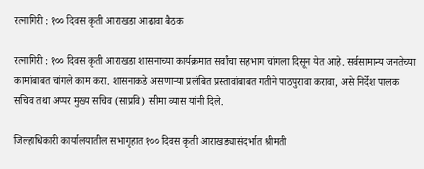रत्नागिरी : १०० दिवस कृती आराखडा आढावा बैठक

रत्नागिरी : १०० दिवस कृती आराखडा शासनाच्या कार्यक्रमात सर्वांचा सहभाग चांगला दिसून येत आहे. सर्वसामान्य जनतेच्या कामांबाबत चांगले काम करा. शासनाकडे असणाऱ्या प्रलंबित प्रस्तावांबाबत गतीने पाठपुरावा करावा, असे निर्देश पालक सचिव तथा अप्पर मुख्य सचिव (साप्रवि) सीमा व्यास यांनी दिले.

जिल्हाधिकारी कार्यालयातील सभागृहात १०० दिवस कृती आराखड्यासंदर्भात श्रीमती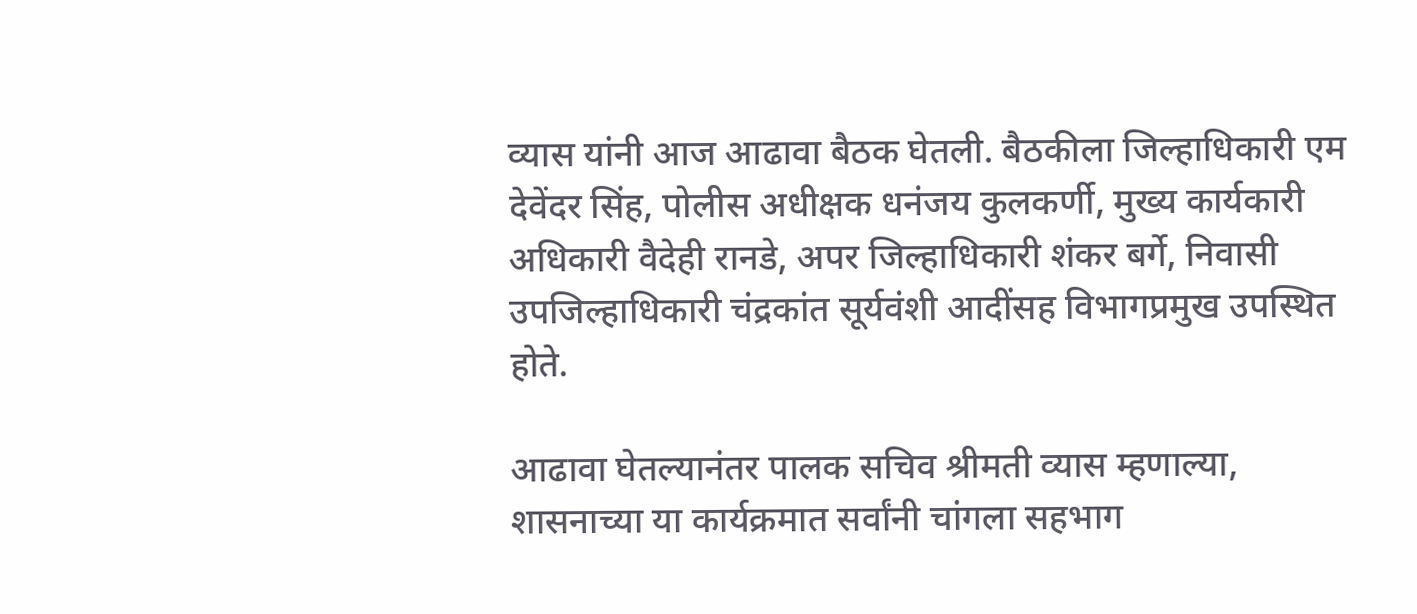व्यास यांनी आज आढावा बैठक घेतली. बैठकीला जिल्हाधिकारी एम देवेंदर सिंह, पोलीस अधीक्षक धनंजय कुलकर्णी, मुख्य कार्यकारी अधिकारी वैदेही रानडे, अपर जिल्हाधिकारी शंकर बर्गे, निवासी उपजिल्हाधिकारी चंद्रकांत सूर्यवंशी आदींसह विभागप्रमुख उपस्थित होते.

आढावा घेतल्यानंतर पालक सचिव श्रीमती व्यास म्हणाल्या, शासनाच्या या कार्यक्रमात सर्वांनी चांगला सहभाग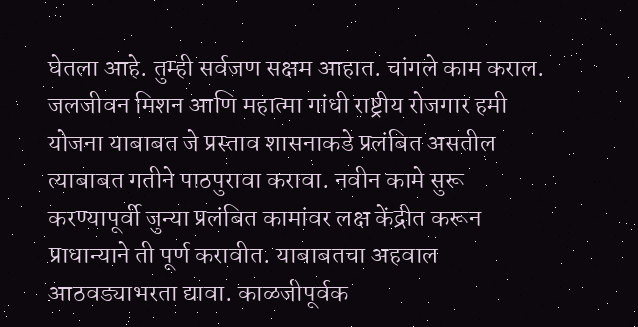घेतला आहे. तुम्ही सर्वजण सक्षम आहात. चांगले काम कराल. जलजीवन मिशन आणि महात्मा गांधी राष्ट्रीय रोजगार हमी योजना याबाबत जे प्रस्ताव शासनाकडे प्रलंबित असतील त्याबाबत गतीने पाठपुरावा करावा. नवीन कामे सुरू करण्यापूर्वी जुन्या प्रलंबित कामांवर लक्ष केंद्रीत करून प्राधान्याने ती पूर्ण करावीत. याबाबतचा अहवाल आठवड्याभरता द्यावा. काळजीपूर्वक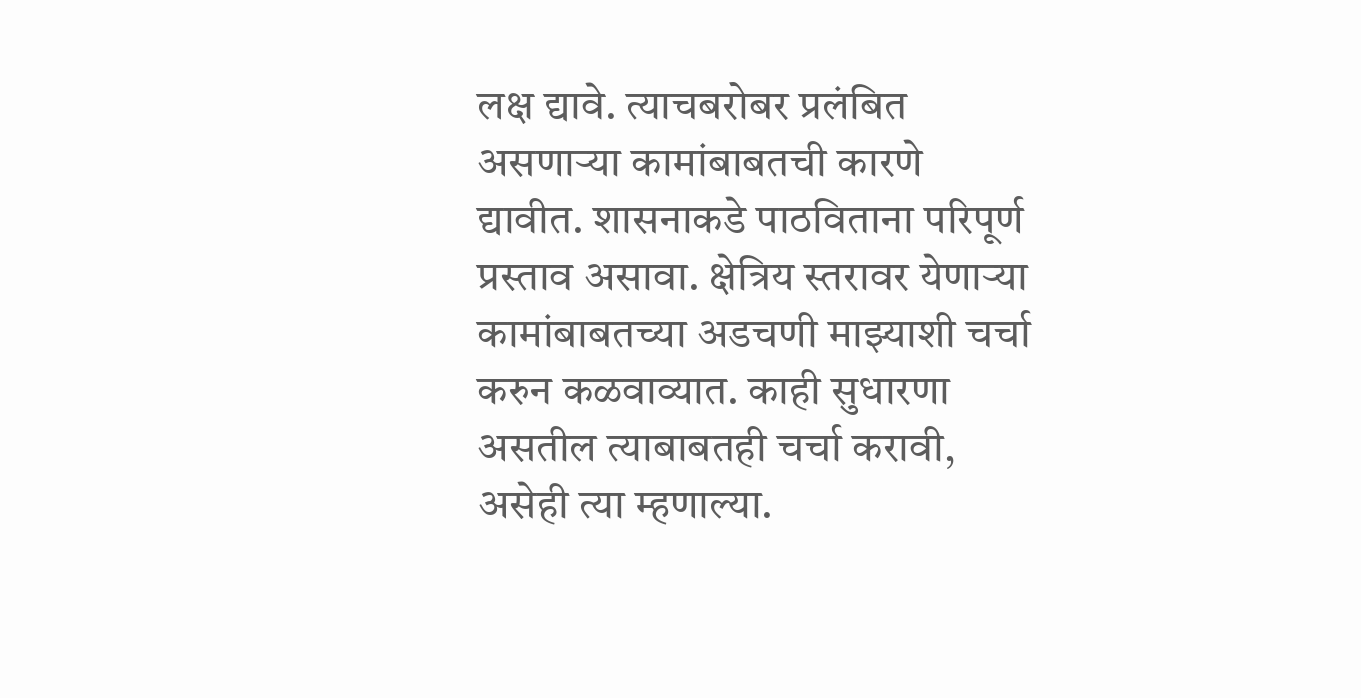लक्ष द्यावे. त्याचबरोबर प्रलंबित असणाऱ्या कामांबाबतची कारणे द्यावीत. शासनाकडे पाठविताना परिपूर्ण प्रस्ताव असावा. क्षेत्रिय स्तरावर येणाऱ्या कामांबाबतच्या अडचणी माझ्याशी चर्चा करुन कळवाव्यात. काही सुधारणा असतील त्याबाबतही चर्चा करावी, असेही त्या म्हणाल्या.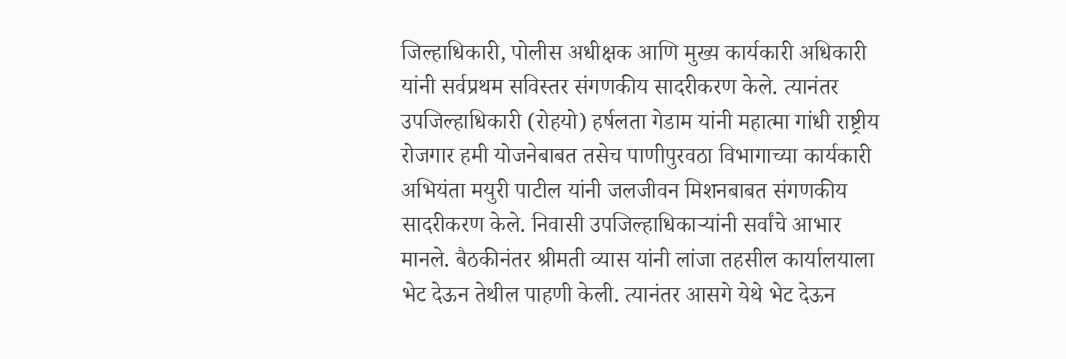जिल्हाधिकारी, पोलीस अधीक्षक आणि मुख्य कार्यकारी अधिकारी यांनी सर्वप्रथम सविस्तर संगणकीय सादरीकरण केले. त्यानंतर उपजिल्हाधिकारी (रोहयो) हर्षलता गेडाम यांनी महात्मा गांधी राष्ट्रीय रोजगार हमी योजनेबाबत तसेच पाणीपुरवठा विभागाच्या कार्यकारी अभियंता मयुरी पाटील यांनी जलजीवन मिशनबाबत संगणकीय सादरीकरण केले. निवासी उपजिल्हाधिकाऱ्यांनी सर्वांचे आभार मानले. बैठकीनंतर श्रीमती व्यास यांनी लांजा तहसील कार्यालयाला भेट देऊन तेथील पाहणी केली. त्यानंतर आसगे येथे भेट देऊन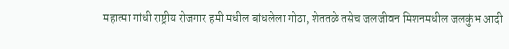महात्मा गांधी राष्ट्रीय रोजगार हमी मधील बांधलेला गोठा, शेततळे तसेच जलजीवन मिशनमधील जलकुंभ आदी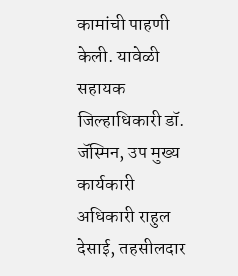कामांची पाहणी केली. यावेळी सहायक जिल्हाधिकारी डॉ. जॅस्मिन, उप मुख्य कार्यकारी अधिकारी राहुल देसाई, तहसीलदार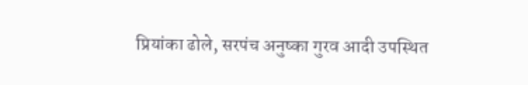प्रियांका ढोले, सरपंच अनुष्का गुरव आदी उपस्थित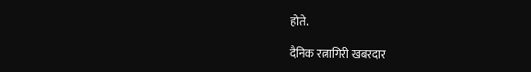होते.

दैनिक रत्नागिरी खबरदार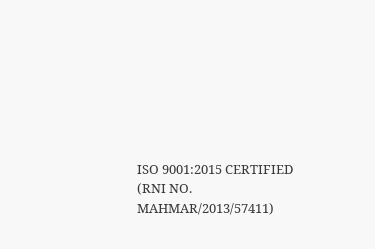ISO 9001:2015 CERTIFIED
(RNI NO. MAHMAR/2013/57411)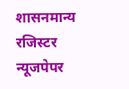शासनमान्य रजिस्टर न्यूजपेपर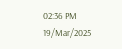02:36 PM 19/Mar/2025